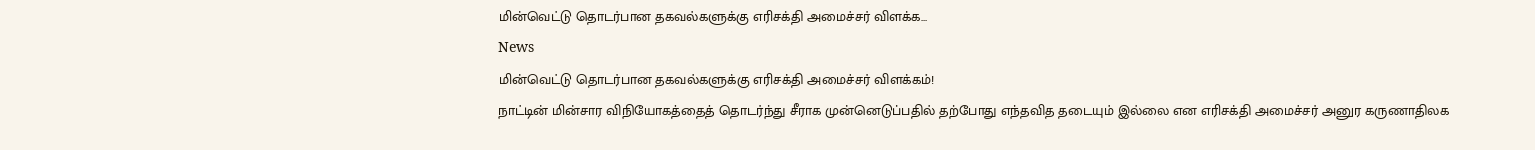மின்வெட்டு தொடர்பான தகவல்களுக்கு எரிசக்தி அமைச்சர் விளக்க...
News
மின்வெட்டு தொடர்பான தகவல்களுக்கு எரிசக்தி அமைச்சர் விளக்கம்!
நாட்டின் மின்சார விநியோகத்தைத் தொடர்ந்து சீராக முன்னெடுப்பதில் தற்போது எந்தவித தடையும் இல்லை என எரிசக்தி அமைச்சர் அனுர கருணாதிலக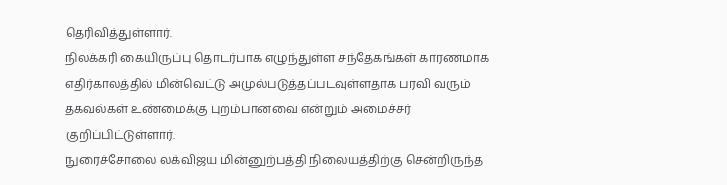தெரிவித்துள்ளார்.
நிலக்கரி கையிருப்பு தொடர்பாக எழுந்துள்ள சந்தேகங்கள் காரணமாக எதிர்காலத்தில் மின்வெட்டு அமுல்படுத்தப்படவுள்ளதாக பரவி வரும் தகவல்கள் உண்மைக்கு புறம்பானவை என்றும் அமைச்சர் குறிப்பிட்டுள்ளார்.
நுரைச்சோலை லக்விஜய மின்னுற்பத்தி நிலையத்திற்கு சென்றிருந்த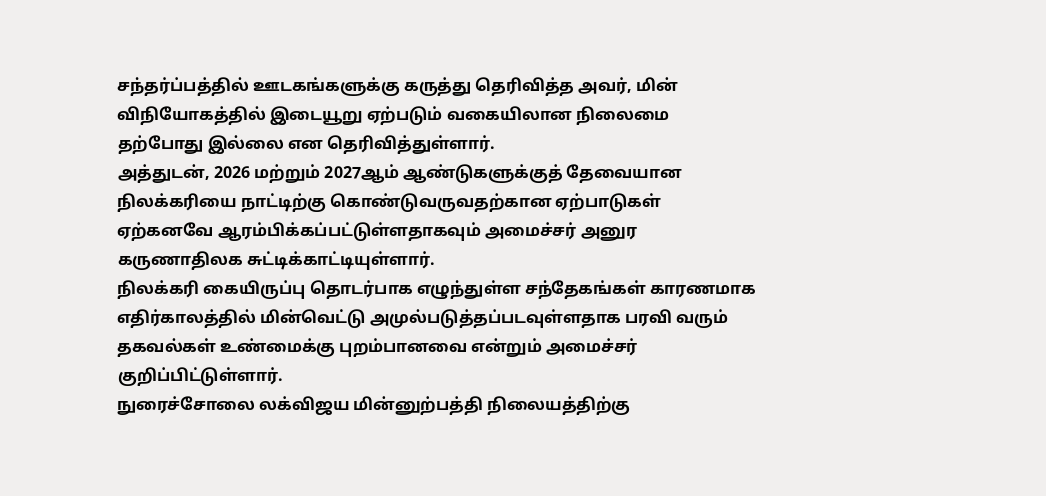சந்தர்ப்பத்தில் ஊடகங்களுக்கு கருத்து தெரிவித்த அவர், மின் விநியோகத்தில் இடையூறு ஏற்படும் வகையிலான நிலைமை தற்போது இல்லை என தெரிவித்துள்ளார்.
அத்துடன், 2026 மற்றும் 2027ஆம் ஆண்டுகளுக்குத் தேவையான நிலக்கரியை நாட்டிற்கு கொண்டுவருவதற்கான ஏற்பாடுகள் ஏற்கனவே ஆரம்பிக்கப்பட்டுள்ளதாகவும் அமைச்சர் அனுர கருணாதிலக சுட்டிக்காட்டியுள்ளார்.
நிலக்கரி கையிருப்பு தொடர்பாக எழுந்துள்ள சந்தேகங்கள் காரணமாக எதிர்காலத்தில் மின்வெட்டு அமுல்படுத்தப்படவுள்ளதாக பரவி வரும் தகவல்கள் உண்மைக்கு புறம்பானவை என்றும் அமைச்சர் குறிப்பிட்டுள்ளார்.
நுரைச்சோலை லக்விஜய மின்னுற்பத்தி நிலையத்திற்கு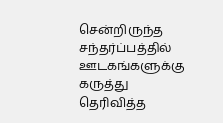சென்றிருந்த சந்தர்ப்பத்தில் ஊடகங்களுக்கு கருத்து தெரிவித்த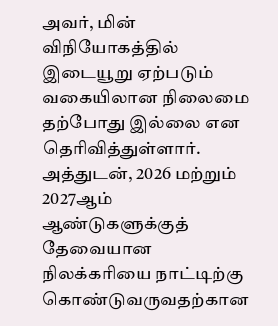அவர், மின் விநியோகத்தில் இடையூறு ஏற்படும் வகையிலான நிலைமை தற்போது இல்லை என தெரிவித்துள்ளார்.
அத்துடன், 2026 மற்றும் 2027ஆம் ஆண்டுகளுக்குத் தேவையான நிலக்கரியை நாட்டிற்கு கொண்டுவருவதற்கான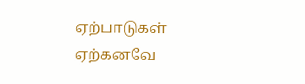ஏற்பாடுகள் ஏற்கனவே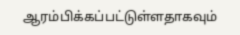ஆரம்பிக்கப்பட்டுள்ளதாகவும்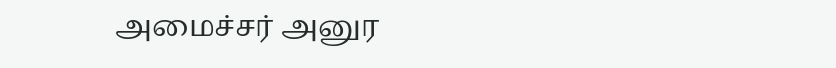அமைச்சர் அனுர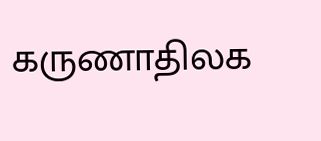கருணாதிலக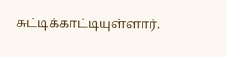சுட்டிக்காட்டியுள்ளார்.